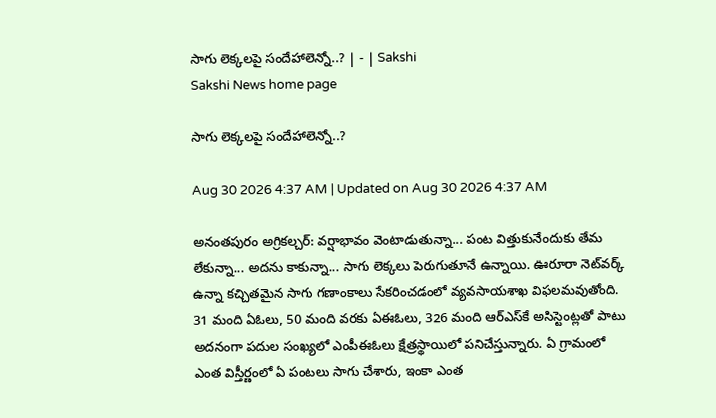సాగు లెక్కలపై సందేహాలెన్నో..? | - | Sakshi
Sakshi News home page

సాగు లెక్కలపై సందేహాలెన్నో..?

Aug 30 2026 4:37 AM | Updated on Aug 30 2026 4:37 AM

అనంతపురం అగ్రికల్చర్‌: వర్షాభావం వెంటాడుతున్నా... పంట విత్తుకునేందుకు తేమ లేకున్నా... అదను కాకున్నా... సాగు లెక్కలు పెరుగుతూనే ఉన్నాయి. ఊరూరా నెట్‌వర్క్‌ ఉన్నా కచ్చితమైన సాగు గణాంకాలు సేకరించడంలో వ్యవసాయశాఖ విఫలమవుతోంది. 31 మంది ఏఓలు, 50 మంది వరకు ఏఈఓలు, 326 మంది ఆర్‌ఎస్‌కే అసిస్టెంట్లతో పాటు అదనంగా పదుల సంఖ్యలో ఎంపీఈఓలు క్షేత్రస్థాయిలో పనిచేస్తున్నారు. ఏ గ్రామంలో ఎంత విస్తీర్ణంలో ఏ పంటలు సాగు చేశారు, ఇంకా ఎంత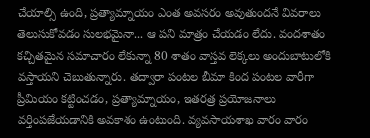చేయాల్సి ఉంది, ప్రత్యామ్నాయం ఎంత అవసరం అవుతుందనే వివరాలు తెలుసుకోవడం సులభమైనా... ఆ పని మాత్రం చేయడం లేదు. వందశాతం కచ్చితమైన సమాచారం లేకున్నా 80 శాతం వాస్తవ లెక్కలు అందుబాటులోకి వస్తాయని చెబుతున్నారు. తద్వారా పంటల బీమా కింద పంటల వారీగా ప్రీమియం కట్టించడం, ప్రత్యామ్నాయం, ఇతరత్ర ప్రయోజనాలు వర్తింపజేయడానికి అవకాశం ఉంటుంది. వ్యవసాయశాఖ వారం వారం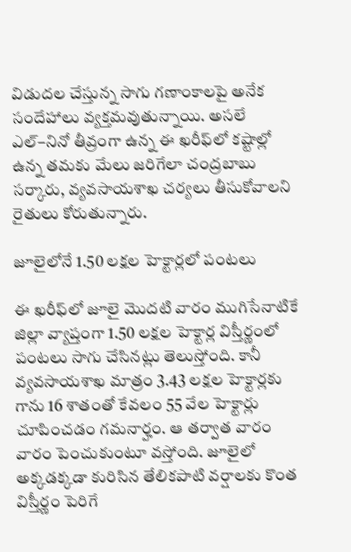విడుదల చేస్తున్న సాగు గణాంకాలపై అనేక సందేహాలు వ్యక్తమవుతున్నాయి. అసలే ఎల్‌–నినో తీవ్రంగా ఉన్న ఈ ఖరీఫ్‌లో కష్టాల్లో ఉన్న తమకు మేలు జరిగేలా చంద్రబాబు సర్కారు, వ్యవసాయశాఖ చర్యలు తీసుకోవాలని రైతులు కోరుతున్నారు.

జూలైలోనే 1.50 లక్షల హెక్టార్లలో పంటలు

ఈ ఖరీఫ్‌లో జూలై మొదటి వారం ముగిసేనాటికే జిల్లా వ్యాప్తంగా 1.50 లక్షల హెక్టార్ల విస్తీర్ణంలో పంటలు సాగు చేసినట్లు తెలుస్తోంది. కానీ వ్యవసాయశాఖ మాత్రం 3.43 లక్షల హెక్టార్లకు గాను 16 శాతంతో కేవలం 55 వేల హెక్టార్లు చూపించడం గమనార్హం. ఆ తర్వాత వారం వారం పెంచుకుంటూ వస్తోంది. జూలైలో అక్కడక్కడా కురిసిన తేలికపాటి వర్షాలకు కొంత విస్తీర్ణం పెరిగే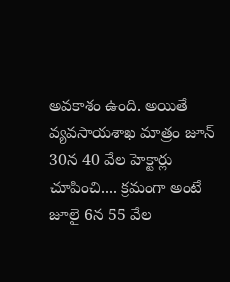అవకాశం ఉంది. అయితే వ్యవసాయశాఖ మాత్రం జూన్‌ 30న 40 వేల హెక్టార్లు చూపించి.... క్రమంగా అంటే జూలై 6న 55 వేల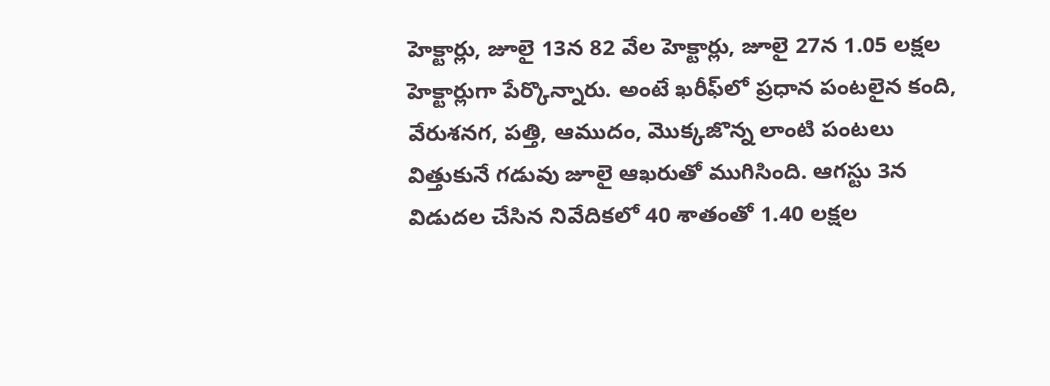హెక్టార్లు, జూలై 13న 82 వేల హెక్టార్లు, జూలై 27న 1.05 లక్షల హెక్టార్లుగా పేర్కొన్నారు. అంటే ఖరీఫ్‌లో ప్రధాన పంటలైన కంది, వేరుశనగ, పత్తి, ఆముదం, మొక్కజొన్న లాంటి పంటలు విత్తుకునే గడువు జూలై ఆఖరుతో ముగిసింది. ఆగస్టు 3న విడుదల చేసిన నివేదికలో 40 శాతంతో 1.40 లక్షల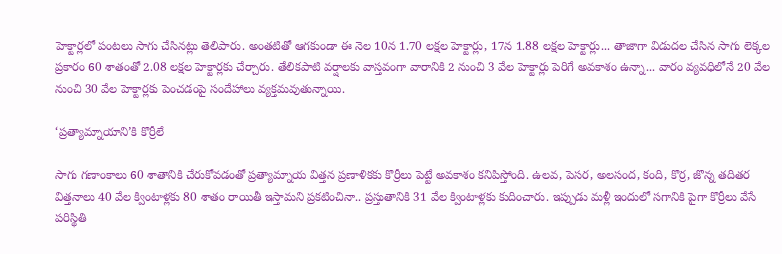హెక్టార్లలో పంటలు సాగు చేసినట్లు తెలిపారు. అంతటితో ఆగకుండా ఈ నెల 10న 1.70 లక్షల హెక్టార్లు, 17న 1.88 లక్షల హెక్టార్లు... తాజాగా విడుదల చేసిన సాగు లెక్కల ప్రకారం 60 శాతంతో 2.08 లక్షల హెక్టార్లకు చేర్చారు. తేలికపాటి వర్షాలకు వాస్తవంగా వారానికి 2 నుంచి 3 వేల హెక్టార్లు పెరిగే అవకాశం ఉన్నా... వారం వ్యవధిలోనే 20 వేల నుంచి 30 వేల హెక్టార్లకు పెంచడంపై సందేహాలు వ్యక్తమవుతున్నాయి.

‘ప్రత్యామ్నాయాని’కి కొర్రీలే

సాగు గణాంకాలు 60 శాతానికి చేరుకోవడంతో ప్రత్యామ్నాయ విత్తన ప్రణాళికకు కొర్రీలు పెట్టే అవకాశం కనిపిస్తోంది. ఉలవ, పెసర, అలసంద, కంది, కొర్ర, జొన్న తదితర విత్తనాలు 40 వేల క్వింటాళ్లకు 80 శాతం రాయితీ ఇస్తామని ప్రకటించినా.. ప్రస్తుతానికి 31 వేల క్వింటాళ్లకు కుదించారు. ఇప్పుడు మళ్లీ ఇందులో సగానికి పైగా కొర్రీలు వేసే పరిస్థితి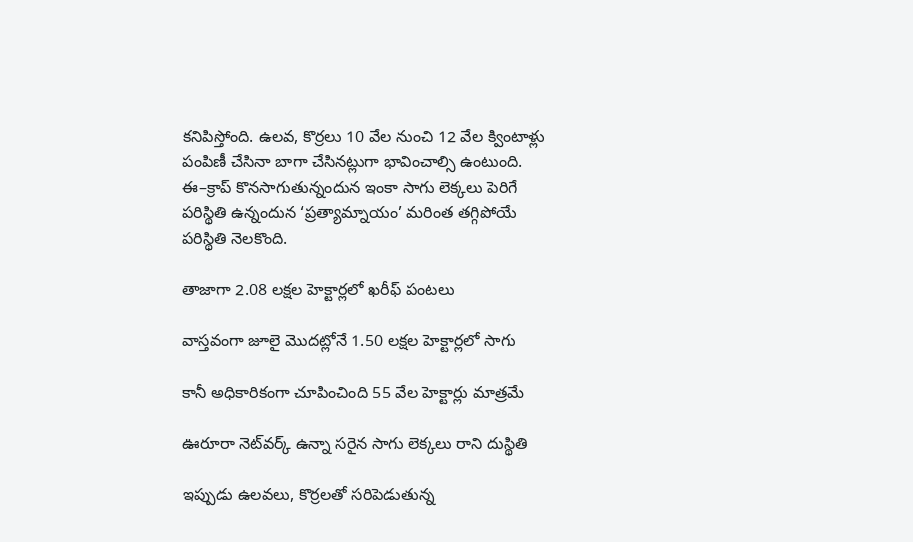కనిపిస్తోంది. ఉలవ, కొర్రలు 10 వేల నుంచి 12 వేల క్వింటాళ్లు పంపిణీ చేసినా బాగా చేసినట్లుగా భావించాల్సి ఉంటుంది. ఈ–క్రాప్‌ కొనసాగుతున్నందున ఇంకా సాగు లెక్కలు పెరిగే పరిస్థితి ఉన్నందున ‘ప్రత్యామ్నాయం’ మరింత తగ్గిపోయే పరిస్థితి నెలకొంది.

తాజాగా 2.08 లక్షల హెక్టార్లలో ఖరీఫ్‌ పంటలు

వాస్తవంగా జూలై మొదట్లోనే 1.50 లక్షల హెక్టార్లలో సాగు

కానీ అధికారికంగా చూపించింది 55 వేల హెక్టార్లు మాత్రమే

ఊరూరా నెట్‌వర్క్‌ ఉన్నా సరైన సాగు లెక్కలు రాని దుస్థితి

ఇప్పుడు ఉలవలు, కొర్రలతో సరిపెడుతున్న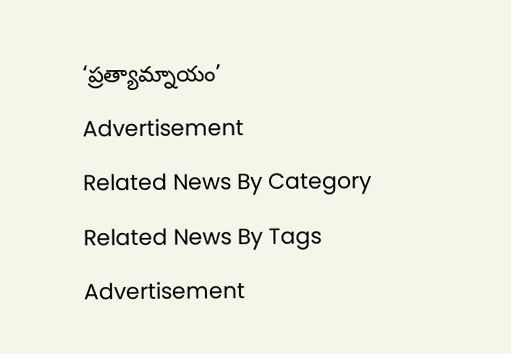‘ప్రత్యామ్నాయం’

Advertisement

Related News By Category

Related News By Tags

Advertisement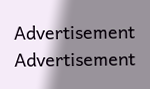Advertisement
Advertisement